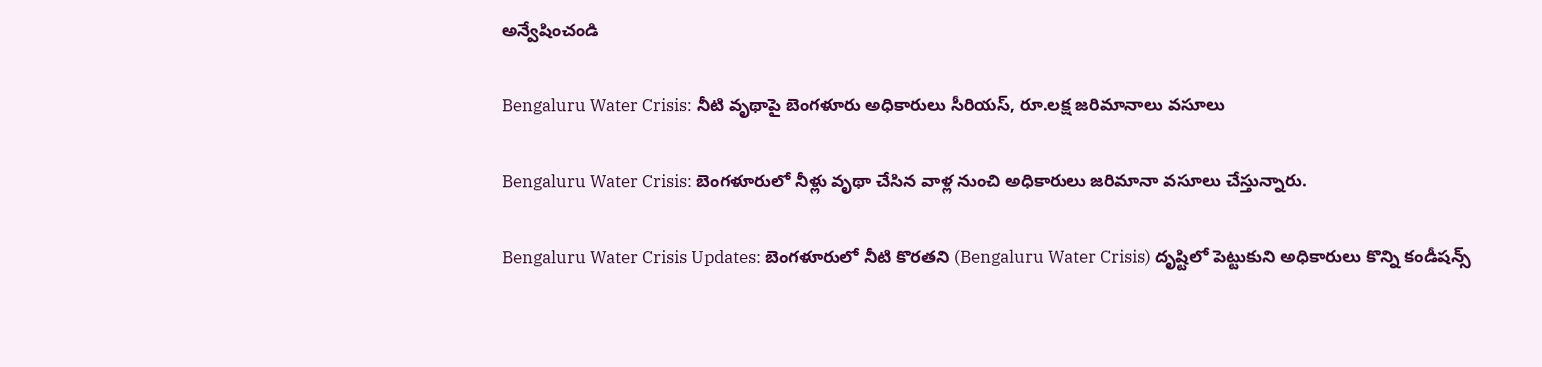అన్వేషించండి

Bengaluru Water Crisis: నీటి వృథాపై బెంగళూరు అధికారులు సీరియస్, రూ.లక్ష జరిమానాలు వసూలు

Bengaluru Water Crisis: బెంగళూరులో నీళ్లు వృథా చేసిన వాళ్ల నుంచి అధికారులు జరిమానా వసూలు చేస్తున్నారు.

Bengaluru Water Crisis Updates: బెంగళూరులో నీటి కొరతని (Bengaluru Water Crisis) దృష్టిలో పెట్టుకుని అధికారులు కొన్ని కండీషన్స్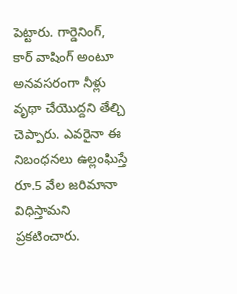పెట్టారు. గార్డెనింగ్, కార్ వాషింగ్ అంటూ అనవసరంగా నీళ్లు వృథా చేయొద్దని తేల్చి చెప్పారు. ఎవరైనా ఈ నిబంధనలు ఉల్లంఘిస్తే రూ.5 వేల జరిమానా విధిస్తామని ప్రకటించారు.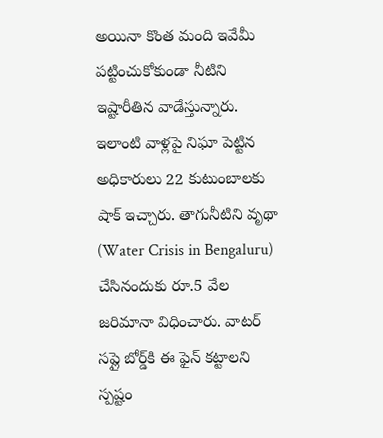అయినా కొంత మంది ఇవేమీ పట్టించుకోకుండా నీటిని ఇష్టారీతిన వాడేస్తున్నారు. ఇలాంటి వాళ్లపై నిఘా పెట్టిన అధికారులు 22 కుటుంబాలకు షాక్ ఇచ్చారు. తాగునీటిని వృథా (Water Crisis in Bengaluru) చేసినందుకు రూ.5 వేల జరిమానా విధించారు. వాటర్ సప్లై బోర్డ్‌కి ఈ ఫైన్ కట్టాలని స్పష్టం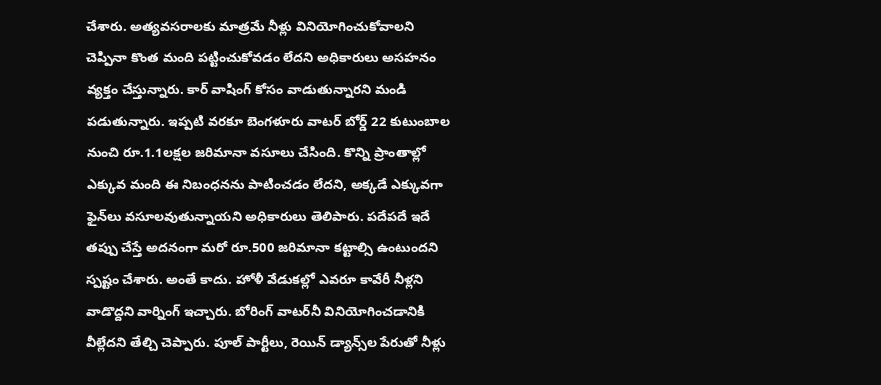చేశారు. అత్యవసరాలకు మాత్రమే నీళ్లు వినియోగించుకోవాలని చెప్పినా కొంత మంది పట్టించుకోవడం లేదని అధికారులు అసహనం వ్యక్తం చేస్తున్నారు. కార్ వాషింగ్‌ కోసం వాడుతున్నారని మండి పడుతున్నారు. ఇప్పటి వరకూ బెంగళూరు వాటర్ బోర్డ్ 22 కుటుంబాల నుంచి రూ.1.1లక్షల జరిమానా వసూలు చేసింది. కొన్ని ప్రాంతాల్లో ఎక్కువ మంది ఈ నిబంధనను పాటించడం లేదని, అక్కడే ఎక్కువగా ఫైన్‌లు వసూలవుతున్నాయని అధికారులు తెలిపారు. పదేపదే ఇదే తప్పు చేస్తే అదనంగా మరో రూ.500 జరిమానా కట్టాల్సి ఉంటుందని స్పష్టం చేశారు. అంతే కాదు. హోళీ వేడుకల్లో ఎవరూ కావేరీ నీళ్లని వాడొద్దని వార్నింగ్ ఇచ్చారు. బోరింగ్ వాటర్‌నీ వినియోగించడానికి వీల్లేదని తేల్చి చెప్పారు. పూల్ పార్టీలు, రెయిన్ డ్యాన్స్‌ల పేరుతో నీళ్లు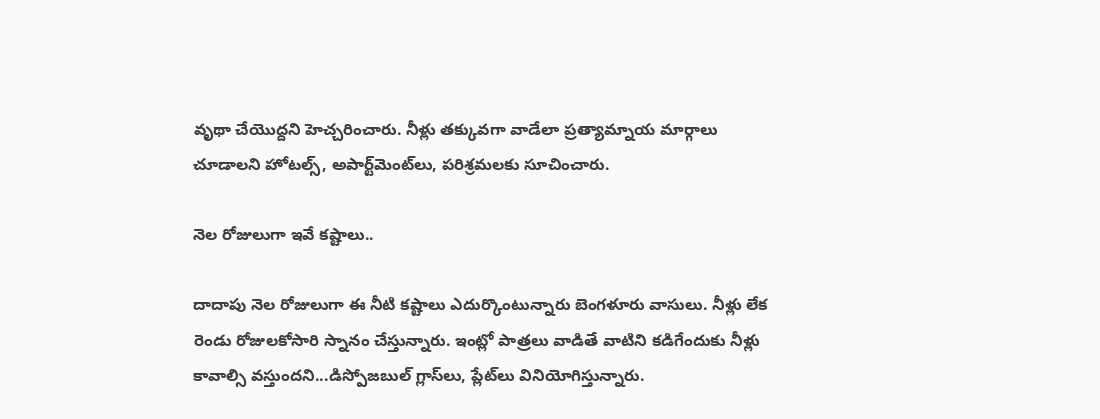వృథా చేయొద్దని హెచ్చరించారు. నీళ్లు తక్కువగా వాడేలా ప్రత్యామ్నాయ మార్గాలు చూడాలని హోటల్స్, అపార్ట్‌మెంట్‌లు, పరిశ్రమలకు సూచించారు.

నెల రోజులుగా ఇవే కష్టాలు..

దాదాపు నెల రోజులుగా ఈ నీటి కష్టాలు ఎదుర్కొంటున్నారు బెంగళూరు వాసులు. నీళ్లు లేక రెండు రోజులకోసారి స్నానం చేస్తున్నారు. ఇంట్లో పాత్రలు వాడితే వాటిని కడిగేందుకు నీళ్లు కావాల్సి వస్తుందని...డిస్పోజబుల్‌ గ్లాస్‌లు, ప్లేట్‌లు వినియోగిస్తున్నారు.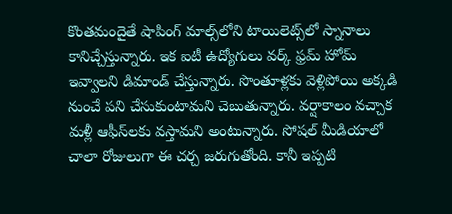కొంతమందైతే షాపింగ్‌ మాల్స్‌లోని టాయిలెట్స్‌లో స్నానాలు కానిచ్చేస్తున్నారు. ఇక ఐటీ ఉద్యోగులు వర్క్ ఫ్రమ్ హోమ్ ఇవ్వాలని డిమాండ్ చేస్తున్నారు. సొంతూళ్లకు వెళ్లిపోయి అక్కడి నుంచే పని చేసుకుంటామని చెబుతున్నారు. వర్షాకాలం వచ్చాక మళ్లీ ఆఫీస్‌లకు వస్తామని అంటున్నారు. సోషల్ మీడియాలో చాలా రోజులుగా ఈ చర్చ జరుగుతోంది. కానీ ఇప్పటి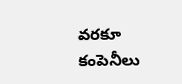వరకూ కంపెనీలు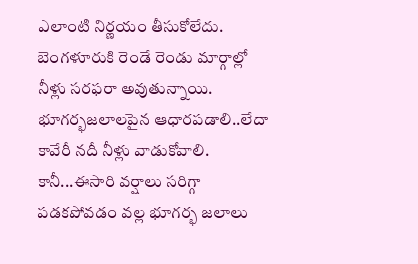ఎలాంటి నిర్ణయం తీసుకోలేదు. బెంగళూరుకి రెండే రెండు మార్గాల్లో నీళ్లు సరఫరా అవుతున్నాయి. భూగర్భజలాలపైన ఆధారపడాలి..లేదా కావేరీ నదీ నీళ్లు వాడుకోవాలి. కానీ...ఈసారి వర్షాలు సరిగ్గా పడకపోవడం వల్ల భూగర్భ జలాలు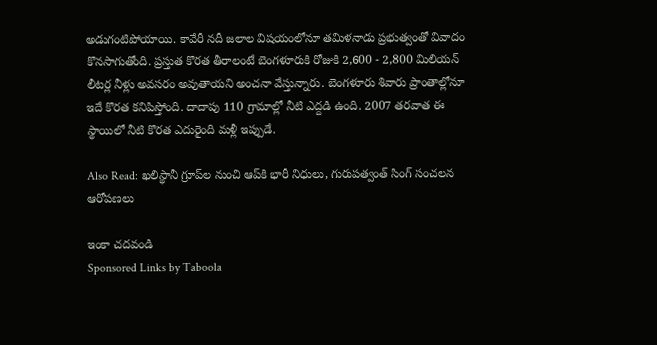అడుగంటిపోయాయి. కావేరీ నదీ జలాల విషయంలోనూ తమిళనాడు ప్రభుత్వంతో వివాదం కొనసాగుతోంది. ప్రస్తుత కొరత తీరాలంటే బెంగళూరుకి రోజుకి 2,600 - 2,800 మిలియన్ లీటర్ల నీళ్లు అవసరం అవుతాయని అంచనా వేస్తున్నారు. బెంగళూరు శివారు ప్రాంతాల్లోనూ ఇదే కొరత కనిపిస్తోంది. దాదాపు 110 గ్రామాల్లో నీటి ఎద్దడి ఉంది. 2007 తరవాత ఈ స్థాయిలో నీటి కొరత ఎదురైంది మళ్లీ ఇప్పుడే.

Also Read: ఖలిస్థానీ గ్రూప్‌ల నుంచి ఆప్‌కి భారీ నిధులు, గురుపత్వంత్ సింగ్ సంచలన ఆరోపణలు

ఇంకా చదవండి
Sponsored Links by Taboola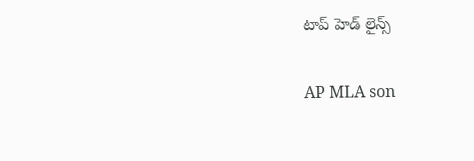టాప్ హెడ్ లైన్స్

AP MLA son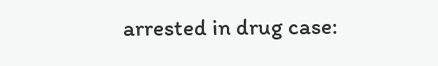arrested in drug case: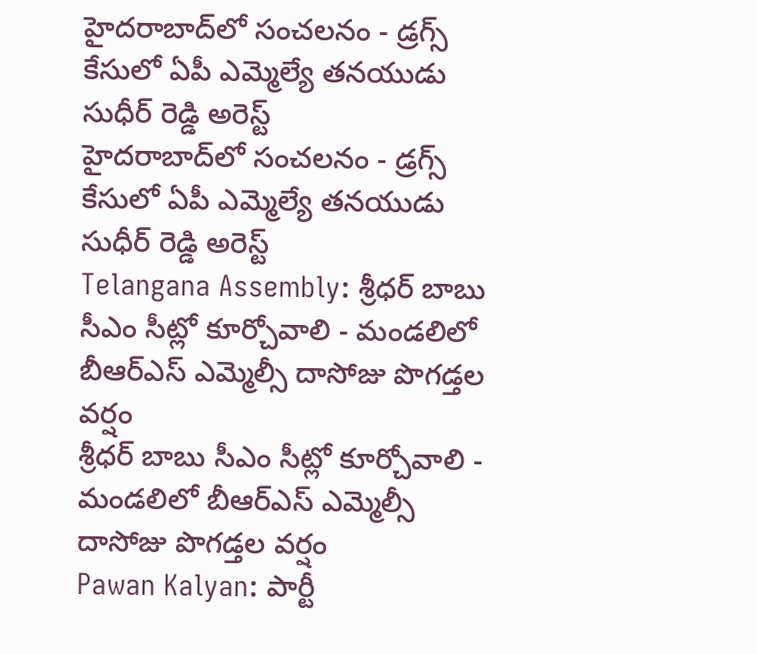హైదరాబాద్‌లో సంచలనం - డ్రగ్స్ కేసులో ఏపీ ఎమ్మెల్యే తనయుడు సుధీర్ రెడ్డి అరెస్ట్
హైదరాబాద్‌లో సంచలనం - డ్రగ్స్ కేసులో ఏపీ ఎమ్మెల్యే తనయుడు సుధీర్ రెడ్డి అరెస్ట్
Telangana Assembly: శ్రీధర్ బాబు సీఎం సీట్లో కూర్చోవాలి - మండలిలో బీఆర్ఎస్ ఎమ్మెల్సీ దాసోజు పొగడ్తల వర్షం
శ్రీధర్ బాబు సీఎం సీట్లో కూర్చోవాలి - మండలిలో బీఆర్ఎస్ ఎమ్మెల్సీ దాసోజు పొగడ్తల వర్షం
Pawan Kalyan: పార్టీ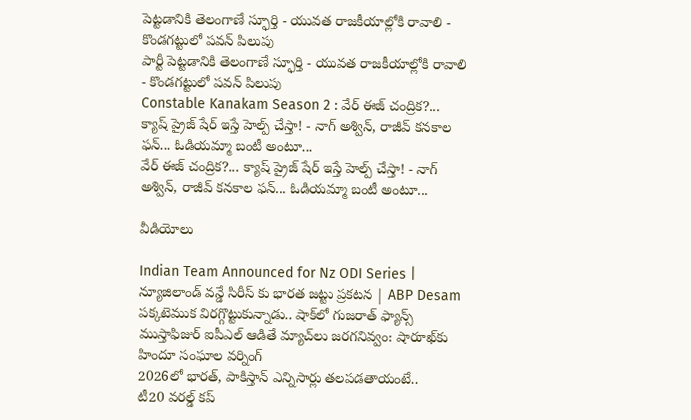పెట్టడానికి తెలంగాణే స్ఫూర్తి - యువత రాజకీయాల్లోకి రావాలి - కొండగట్టులో పవన్ పిలుపు
పార్టీ పెట్టడానికి తెలంగాణే స్ఫూర్తి - యువత రాజకీయాల్లోకి రావాలి - కొండగట్టులో పవన్ పిలుపు
Constable Kanakam Season 2 : వేర్ ఈజ్ చంద్రిక?... క్యాష్ ప్రైజ్ షేర్ ఇస్తే హెల్ప్ చేస్తా! - నాగ్ అశ్విన్, రాజీవ్ కనకాల ఫన్... ఓడియమ్మా బంటీ అంటూ...
వేర్ ఈజ్ చంద్రిక?... క్యాష్ ప్రైజ్ షేర్ ఇస్తే హెల్ప్ చేస్తా! - నాగ్ అశ్విన్, రాజీవ్ కనకాల ఫన్... ఓడియమ్మా బంటీ అంటూ...

వీడియోలు

Indian Team Announced for Nz ODI Series | న్యూజిలాండ్ వన్డే సిరీస్ కు భారత జట్టు ప్రకటన | ABP Desam
పక్కటెముక విరగ్గొట్టుకున్నాడు.. షాక్‌లో గుజరాత్ ఫ్యాన్స్
ముస్తాఫిజుర్‌ ఐపీఎల్ ఆడితే మ్యాచ్‌లు జరగనివ్వం: షారూఖ్‌కు హిందూ సంఘాల వర్నింగ్
2026లో భారత్, పాకిస్తాన్ ఎన్నిసార్లు తలపడతాయంటే..
టీ20 వరల్డ్ కప్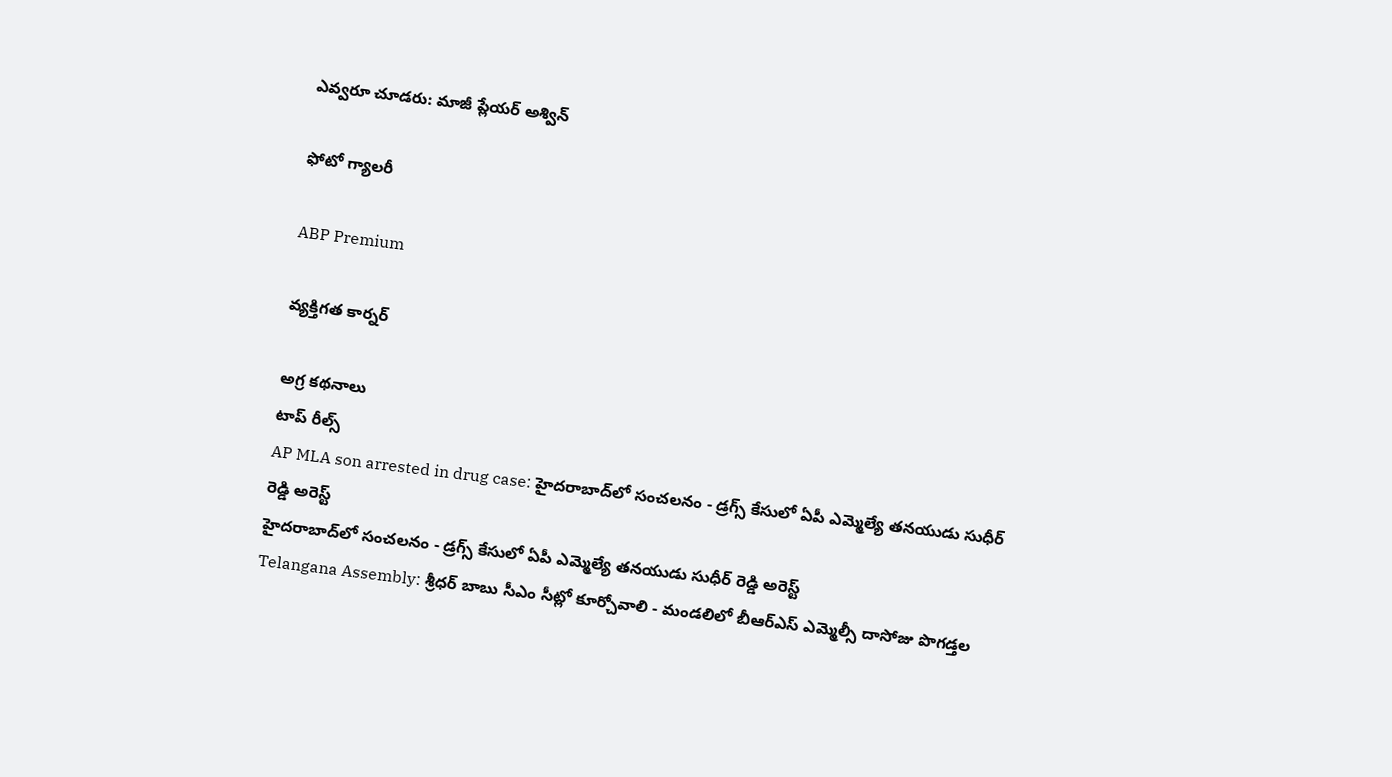ఎవ్వరూ చూడరు: మాజీ ప్లేయర్ అశ్విన్

ఫోటో గ్యాలరీ

ABP Premium

వ్యక్తిగత కార్నర్

అగ్ర కథనాలు
టాప్ రీల్స్
AP MLA son arrested in drug case: హైదరాబాద్‌లో సంచలనం - డ్రగ్స్ కేసులో ఏపీ ఎమ్మెల్యే తనయుడు సుధీర్ రెడ్డి అరెస్ట్
హైదరాబాద్‌లో సంచలనం - డ్రగ్స్ కేసులో ఏపీ ఎమ్మెల్యే తనయుడు సుధీర్ రెడ్డి అరెస్ట్
Telangana Assembly: శ్రీధర్ బాబు సీఎం సీట్లో కూర్చోవాలి - మండలిలో బీఆర్ఎస్ ఎమ్మెల్సీ దాసోజు పొగడ్తల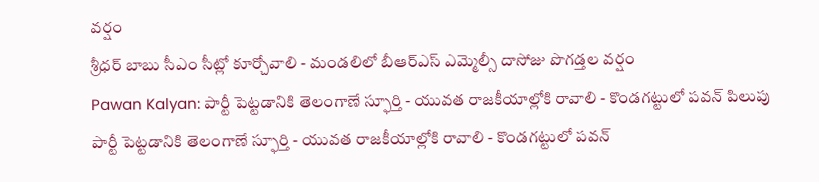వర్షం
శ్రీధర్ బాబు సీఎం సీట్లో కూర్చోవాలి - మండలిలో బీఆర్ఎస్ ఎమ్మెల్సీ దాసోజు పొగడ్తల వర్షం
Pawan Kalyan: పార్టీ పెట్టడానికి తెలంగాణే స్ఫూర్తి - యువత రాజకీయాల్లోకి రావాలి - కొండగట్టులో పవన్ పిలుపు
పార్టీ పెట్టడానికి తెలంగాణే స్ఫూర్తి - యువత రాజకీయాల్లోకి రావాలి - కొండగట్టులో పవన్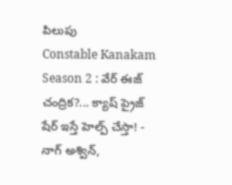పిలుపు
Constable Kanakam Season 2 : వేర్ ఈజ్ చంద్రిక?... క్యాష్ ప్రైజ్ షేర్ ఇస్తే హెల్ప్ చేస్తా! - నాగ్ అశ్విన్,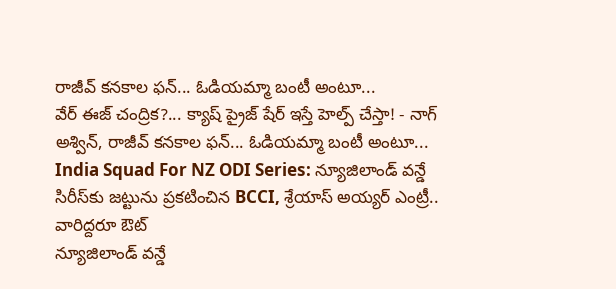రాజీవ్ కనకాల ఫన్... ఓడియమ్మా బంటీ అంటూ...
వేర్ ఈజ్ చంద్రిక?... క్యాష్ ప్రైజ్ షేర్ ఇస్తే హెల్ప్ చేస్తా! - నాగ్ అశ్విన్, రాజీవ్ కనకాల ఫన్... ఓడియమ్మా బంటీ అంటూ...
India Squad For NZ ODI Series: న్యూజిలాండ్ వన్డే సిరీస్‌కు జట్టును ప్రకటించిన BCCI, శ్రేయాస్ అయ్యర్ ఎంట్రీ.. వారిద్దరూ ఔట్
న్యూజిలాండ్ వన్డే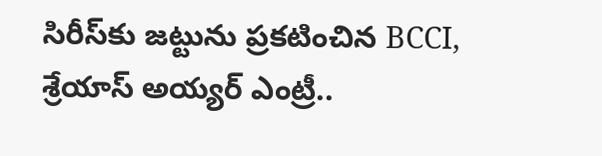సిరీస్‌కు జట్టును ప్రకటించిన BCCI, శ్రేయాస్ అయ్యర్ ఎంట్రీ..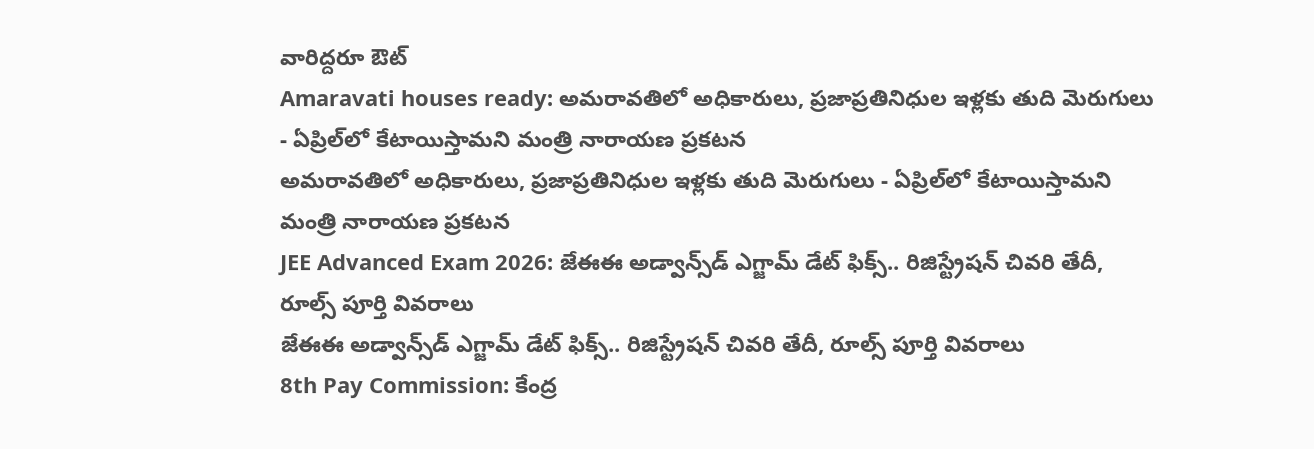వారిద్దరూ ఔట్
Amaravati houses ready: అమరావతిలో అధికారులు, ప్రజాప్రతినిధుల ఇళ్లకు తుది మెరుగులు - ఏప్రిల్‌లో కేటాయిస్తామని మంత్రి నారాయణ ప్రకటన
అమరావతిలో అధికారులు, ప్రజాప్రతినిధుల ఇళ్లకు తుది మెరుగులు - ఏప్రిల్‌లో కేటాయిస్తామని మంత్రి నారాయణ ప్రకటన
JEE Advanced Exam 2026: జేఈఈ అడ్వాన్స్‌డ్ ఎగ్జామ్ డేట్ ఫిక్స్.. రిజిస్ట్రేషన్ చివరి తేదీ, రూల్స్ పూర్తి వివరాలు
జేఈఈ అడ్వాన్స్‌డ్ ఎగ్జామ్ డేట్ ఫిక్స్.. రిజిస్ట్రేషన్ చివరి తేదీ, రూల్స్ పూర్తి వివరాలు
8th Pay Commission: కేంద్ర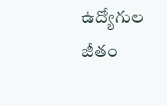ఉద్యోగుల జీతం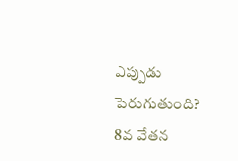ఎప్పుడు పెరుగుతుంది? 8వ వేతన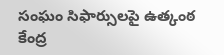సంఘం సిఫార్సులపై ఉత్కంఠ
కేంద్ర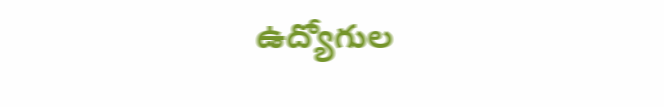ఉద్యోగుల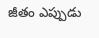జీతం ఎప్పుడు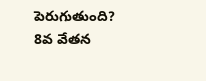పెరుగుతుంది? 8వ వేతన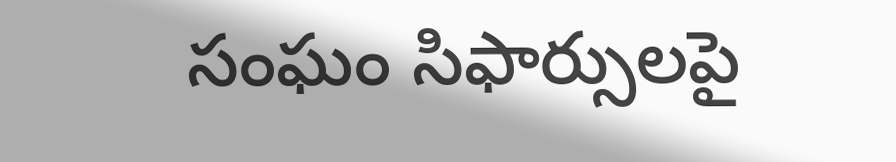సంఘం సిఫార్సులపై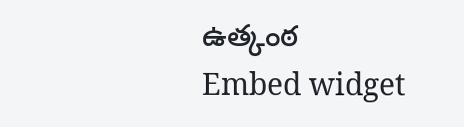ఉత్కంఠ
Embed widget